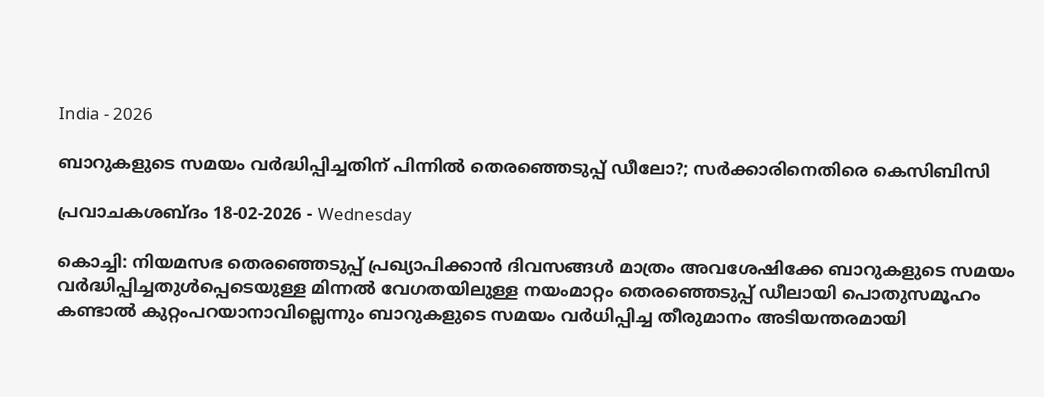India - 2026

ബാറുകളുടെ സമയം വർദ്ധിപ്പിച്ചതിന് പിന്നില്‍ തെരഞ്ഞെടുപ്പ് ഡീലോ?; സര്‍ക്കാരിനെതിരെ കെ‌സി‌ബി‌സി

പ്രവാചകശബ്ദം 18-02-2026 - Wednesday

കൊച്ചി: നിയമസഭ തെരഞ്ഞെടുപ്പ് പ്രഖ്യാപിക്കാൻ ദിവസങ്ങൾ മാത്രം അവശേഷിക്കേ ബാറുകളുടെ സമയം വർദ്ധിപ്പിച്ചതുൾപ്പെടെയുള്ള മിന്നൽ വേഗതയിലുള്ള നയംമാറ്റം തെരഞ്ഞെടുപ്പ് ഡീലായി പൊതുസമൂഹം കണ്ടാൽ കുറ്റംപറയാനാവില്ലെന്നും ബാറുകളുടെ സമയം വർധിപ്പിച്ച തീരുമാനം അടിയന്തരമായി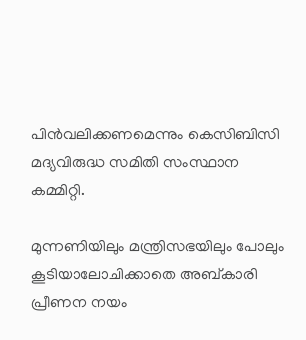പിൻവലിക്കണമെന്നും കെസിബിസി മദ്യവിരുദ്ധ സമിതി സംസ്ഥാന കമ്മിറ്റി.

മുന്നണിയിലും മന്ത്രിസഭയിലും പോലും കൂടിയാലോചിക്കാതെ അബ്‌കാരി പ്രീണന നയം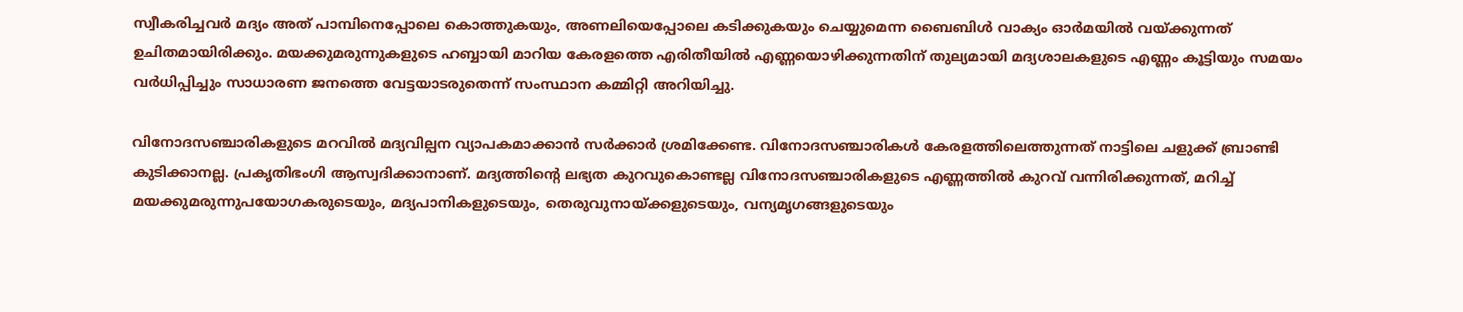സ്വീകരിച്ചവർ മദ്യം അത് പാമ്പിനെപ്പോലെ കൊത്തുകയും, അണലിയെപ്പോലെ കടിക്കുകയും ചെയ്യുമെന്ന ബൈബിൾ വാക്യം ഓർമയിൽ വയ്ക്കുന്നത് ഉചിതമായിരിക്കും. മയക്കുമരുന്നുകളുടെ ഹബ്ബായി മാറിയ കേരളത്തെ എരിതീയിൽ എണ്ണയൊഴിക്കുന്നതിന് തുല്യമായി മദ്യശാലകളുടെ എണ്ണം കൂട്ടിയും സമയം വർധിപ്പിച്ചും സാധാരണ ജനത്തെ വേട്ടയാടരുതെന്ന് സംസ്ഥാന കമ്മിറ്റി അറിയിച്ചു.

വിനോദസഞ്ചാരികളുടെ മറവിൽ മദ്യവില്പന വ്യാപകമാക്കാൻ സർക്കാർ ശ്രമിക്കേണ്ട. വിനോദസഞ്ചാരികൾ കേരളത്തിലെത്തുന്നത് നാട്ടിലെ ചളുക്ക് ബ്രാണ്ടി കുടിക്കാനല്ല. പ്രകൃതിഭംഗി ആസ്വദിക്കാനാണ്. മദ്യത്തിന്റെ ലഭ്യത കുറവുകൊണ്ടല്ല വിനോദസഞ്ചാരികളുടെ എണ്ണത്തിൽ കുറവ് വന്നിരിക്കുന്നത്, മറിച്ച് മയക്കുമരുന്നുപയോഗകരുടെയും, മദ്യപാനികളുടെയും, തെരുവുനായ്ക്കളുടെയും, വന്യമൃഗങ്ങളുടെയും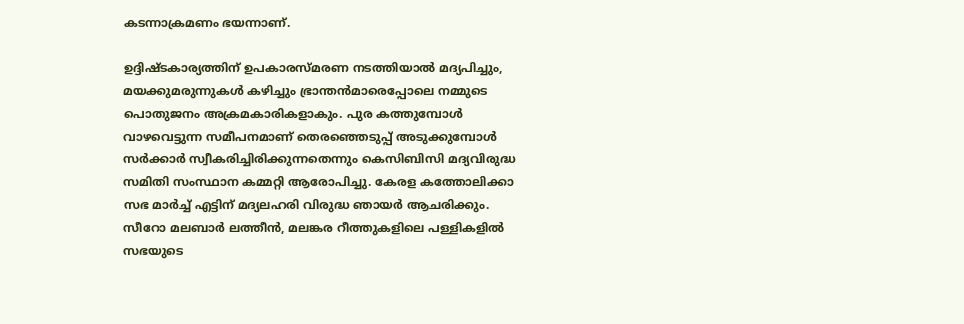കടന്നാക്രമണം ഭയന്നാണ്.

ഉദ്ദിഷ്ടകാര്യത്തിന് ഉപകാരസ്‌മരണ നടത്തിയാൽ മദ്യപിച്ചും, മയക്കുമരുന്നുകൾ കഴിച്ചും ഭ്രാന്തൻമാരെപ്പോലെ നമ്മുടെ പൊതുജനം അക്രമകാരികളാകും. പുര കത്തുമ്പോൾ വാഴവെട്ടുന്ന സമീപനമാണ് തെരഞ്ഞെടുപ്പ് അടുക്കുമ്പോൾ സർക്കാർ സ്വീകരിച്ചിരിക്കുന്നതെന്നും കെസിബിസി മദ്യവിരുദ്ധ സമിതി സംസ്ഥാന കമ്മറ്റി ആരോപിച്ചു. കേരള കത്തോലിക്കാ സഭ മാർച്ച് എട്ടിന് മദ്യലഹരി വിരുദ്ധ ഞായർ ആചരിക്കും. സീറോ മലബാർ ലത്തീൻ, മലങ്കര റീത്തുകളിലെ പള്ളികളിൽ സഭയുടെ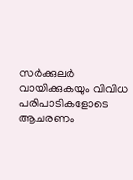സർക്കുലർ വായിക്കുകയും വിവിധ പരിപാടികളോടെ ആചരണം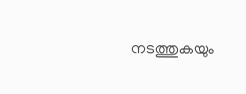നടത്തുകയും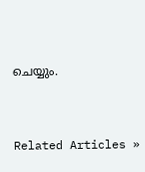ചെയ്യും.


Related Articles »